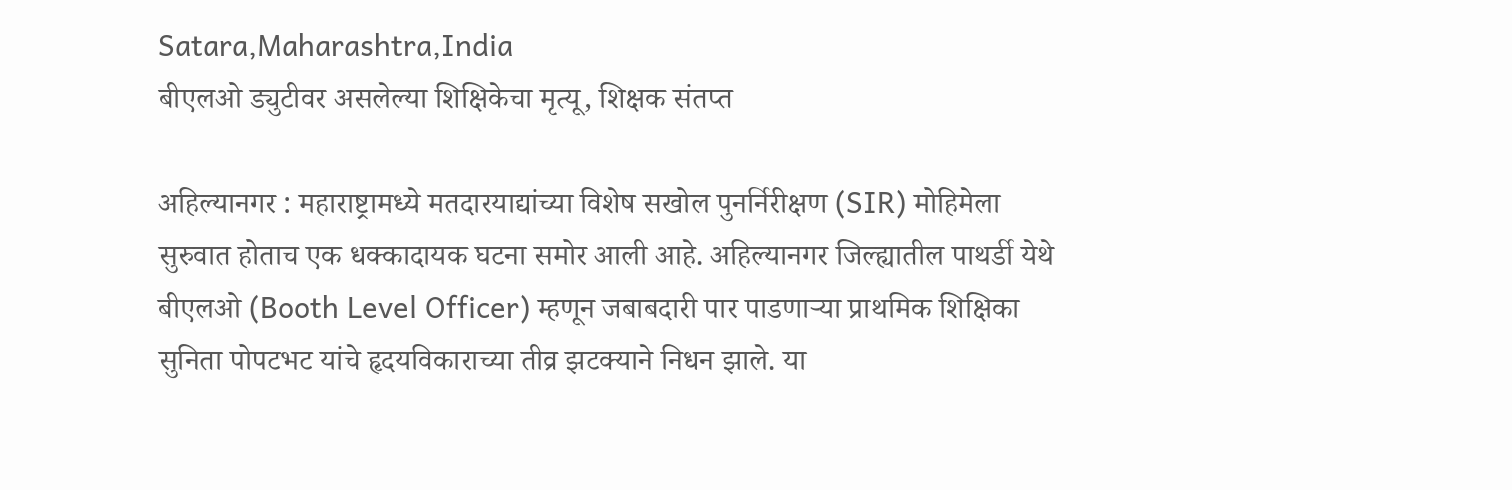Satara,Maharashtra,India
बीएलओ ड्युटीवर असलेल्या शिक्षिकेचा मृत्यू, शिक्षक संतप्त

अहिल्यानगर : महाराष्ट्रामध्ये मतदारयाद्यांच्या विशेष सखोल पुनर्निरीक्षण (SIR) मोहिमेला सुरुवात होताच एक धक्कादायक घटना समोर आली आहे. अहिल्यानगर जिल्ह्यातील पाथर्डी येथे बीएलओ (Booth Level Officer) म्हणून जबाबदारी पार पाडणाऱ्या प्राथमिक शिक्षिका सुनिता पोपटभट यांचे हृदयविकाराच्या तीव्र झटक्याने निधन झाले. या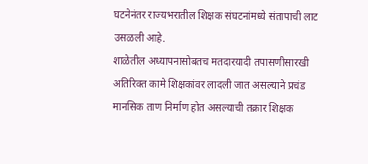घटनेनंतर राज्यभरातील शिक्षक संघटनांमध्ये संतापाची लाट उसळली आहे.
शाळेतील अध्यापनासोबतच मतदारयादी तपासणीसारखी अतिरिक्त कामे शिक्षकांवर लादली जात असल्याने प्रचंड मानसिक ताण निर्माण होत असल्याची तक्रार शिक्षक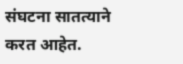संघटना सातत्याने करत आहेत.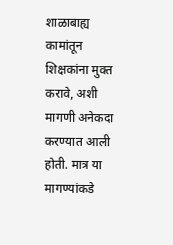शाळाबाह्य कामांतून शिक्षकांना मुक्त करावे, अशी मागणी अनेकदा करण्यात आली होती. मात्र या मागण्यांकडे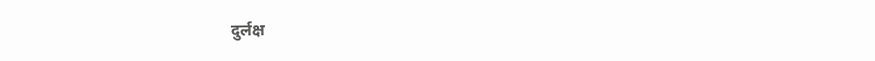दुर्लक्ष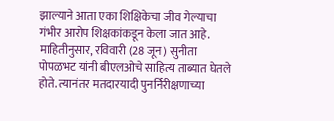झाल्याने आता एका शिक्षिकेचा जीव गेल्याचा गंभीर आरोप शिक्षकांकडून केला जात आहे.
माहितीनुसार, रविवारी (28 जून) सुनीता पोपळभट यांनी बीएलओचे साहित्य ताब्यात घेतले होते. त्यानंतर मतदारयादी पुनर्निरीक्षणाच्या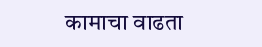कामाचा वाढता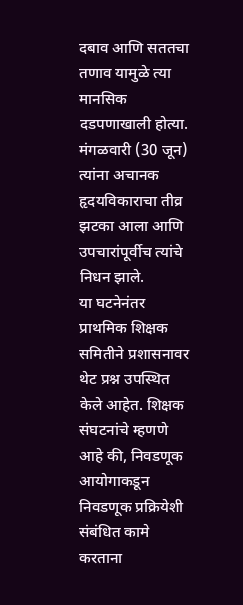दबाव आणि सततचा तणाव यामुळे त्या मानसिक दडपणाखाली होत्या. मंगळवारी (30 जून) त्यांना अचानक हृदयविकाराचा तीव्र झटका आला आणि उपचारांपूर्वीच त्यांचे निधन झाले.
या घटनेनंतर प्राथमिक शिक्षक समितीने प्रशासनावर थेट प्रश्न उपस्थित केले आहेत. शिक्षक संघटनांचे म्हणणे आहे की, निवडणूक आयोगाकडून निवडणूक प्रक्रियेशी संबंधित कामे करताना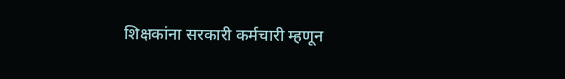शिक्षकांना सरकारी कर्मचारी म्हणून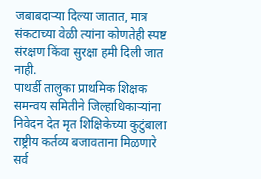जबाबदाऱ्या दिल्या जातात, मात्र संकटाच्या वेळी त्यांना कोणतेही स्पष्ट संरक्षण किंवा सुरक्षा हमी दिली जात नाही.
पाथर्डी तालुका प्राथमिक शिक्षक समन्वय समितीने जिल्हाधिकाऱ्यांना निवेदन देत मृत शिक्षिकेच्या कुटुंबाला राष्ट्रीय कर्तव्य बजावताना मिळणारे सर्व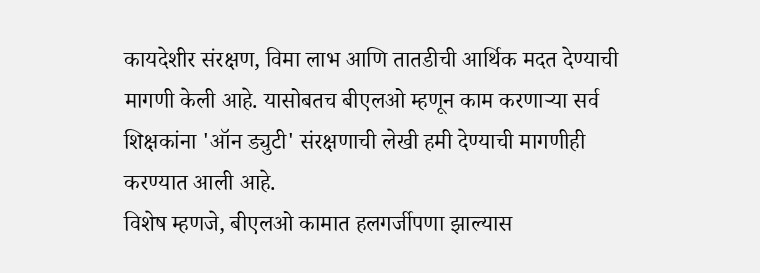कायदेशीर संरक्षण, विमा लाभ आणि तातडीची आर्थिक मदत देण्याची मागणी केली आहे. यासोबतच बीएलओ म्हणून काम करणाऱ्या सर्व शिक्षकांना 'ऑन ड्युटी' संरक्षणाची लेखी हमी देण्याची मागणीही करण्यात आली आहे.
विशेष म्हणजे, बीएलओ कामात हलगर्जीपणा झाल्यास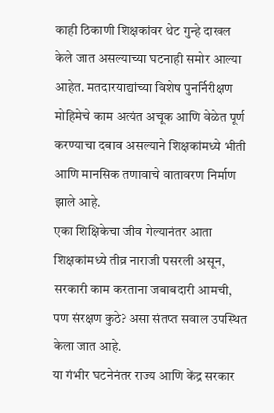काही ठिकाणी शिक्षकांवर थेट गुन्हे दाखल केले जात असल्याच्या घटनाही समोर आल्या आहेत. मतदारयाद्यांच्या विशेष पुनर्निरीक्षण मोहिमेचे काम अत्यंत अचूक आणि वेळेत पूर्ण करण्याचा दबाव असल्याने शिक्षकांमध्ये भीती आणि मानसिक तणावाचे वातावरण निर्माण झाले आहे.
एका शिक्षिकेचा जीव गेल्यानंतर आता शिक्षकांमध्ये तीव्र नाराजी पसरली असून, सरकारी काम करताना जबाबदारी आमची, पण संरक्षण कुठे? असा संतप्त सवाल उपस्थित केला जात आहे.
या गंभीर घटनेनंतर राज्य आणि केंद्र सरकार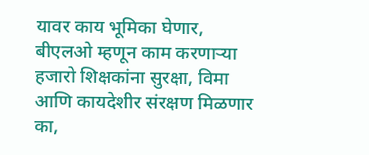यावर काय भूमिका घेणार, बीएलओ म्हणून काम करणाऱ्या हजारो शिक्षकांना सुरक्षा, विमा आणि कायदेशीर संरक्षण मिळणार का,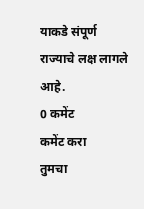याकडे संपूर्ण राज्याचे लक्ष लागले आहे.
0 कमेंट
कमेंट करा
तुमचा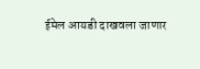ईमेल आयडी दाखवला जाणार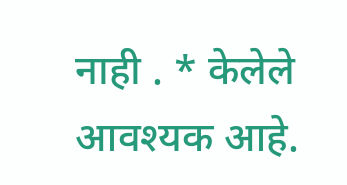नाही . * केलेले आवश्यक आहे.